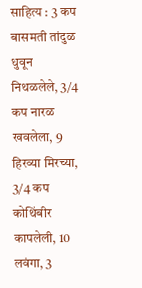साहित्य : 3 कप बासमती तांदुळ धुवून निथळलेले, 3/4 कप नारळ खवलेला, 9 हिरव्या मिरच्या, 3/4 कप कोथिंबीर कापलेली, 10 लवंगा, 3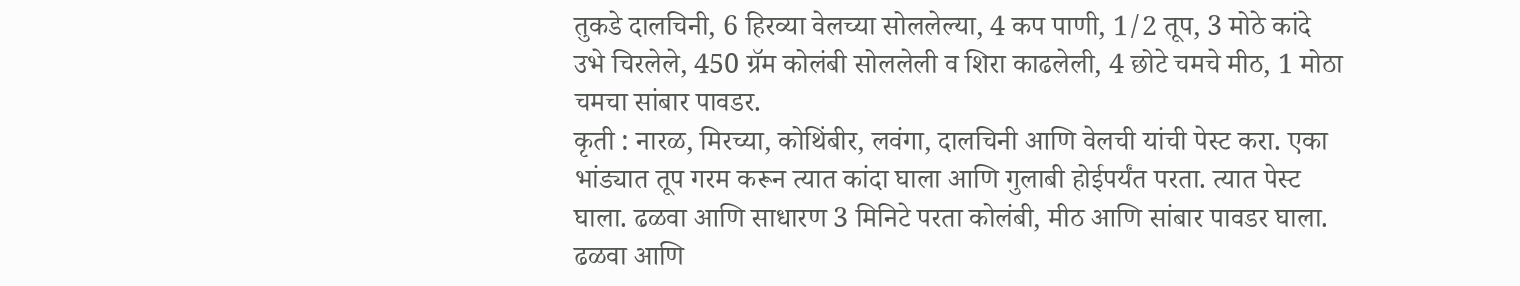तुकडे दालचिनी, 6 हिरव्या वेलच्या सोललेल्या, 4 कप पाणी, 1/2 तूप, 3 मोठे कांदे उभे चिरलेले, 450 ग्रॅम कोलंबी सोललेली व शिरा काढलेली, 4 छोटे चमचे मीठ, 1 मोठा चमचा सांबार पावडर.
कृती : नारळ, मिरच्या, कोथिंबीर, लवंगा, दालचिनी आणि वेलची यांची पेस्ट करा. एका भांड्यात तूप गरम करून त्यात कांदा घाला आणि गुलाबी होईपर्यंत परता. त्यात पेस्ट घाला. ढळवा आणि साधारण 3 मिनिटे परता कोलंबी, मीठ आणि सांबार पावडर घाला. ढळवा आणि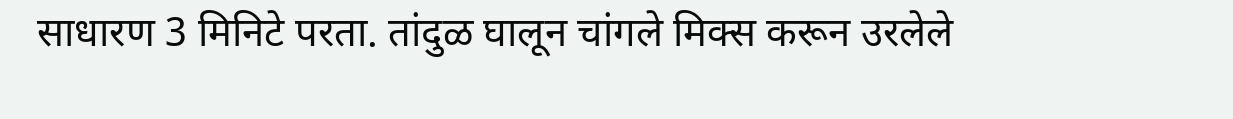साधारण 3 मिनिटे परता. तांदुळ घालून चांगले मिक्स करून उरलेले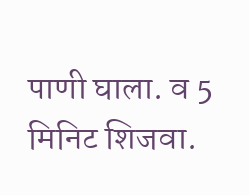पाणी घाला. व 5 मिनिट शिजवा.